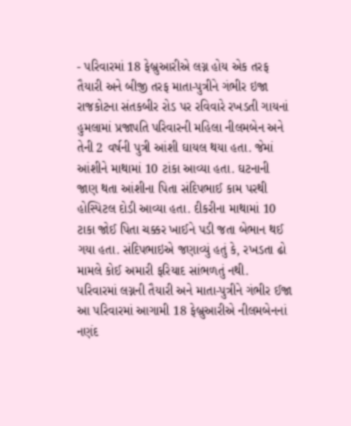- પરિવારમાં 18 ફેબ્રુઆરીએ લગ્ન હોય એક તરફ તૈયારી અને બીજી તરફ માતા-પુત્રીને ગંભીર ઇજા
રાજકોટના સંતકબીર રોડ પર રવિવારે રખડતી ગાયનાં હુમલામાં પ્રજાપતિ પરિવારની મહિલા નીલમબેન અને તેની 2 વર્ષની પુત્રી આંશી ઘાયલ થયા હતા. જેમાં આંશીને માથામાં 10 ટાંકા આવ્યા હતા. ઘટનાની જાણ થતા આંશીના પિતા સંદિપભાઈ કામ પરથી હોસ્પિટલ દોડી આવ્યા હતા. દીકરીના માથામાં 10 ટાકા જોઈ પિતા ચક્કર ખાઈને પડી જતા બેભાન થઈ ગયા હતા. સંદિપભાઇએ જણાવ્યું હતું કે, રખડતા ઢો મામલે કોઈ અમારી ફરિયાદ સાંભળતું નથી.
પરિવારમાં લગ્નની તૈયારી અને માતા-પુત્રીને ગંભીર ઈજા
આ પરિવારમાં આગામી 18 ફેબ્રુઆરીએ નીલમબેનનાં નણંદ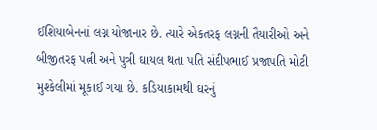ઈશિયાબેનનાં લગ્ન યોજાનાર છે. ત્યારે એકતરફ લગ્નની તૈયારીઓ અને બીજીતરફ પત્ની અને પુત્રી ઘાયલ થતા પતિ સંદીપભાઈ પ્રજાપતિ મોટી મુશ્કેલીમાં મૂકાઈ ગયા છે. કડિયાકામથી ઘરનું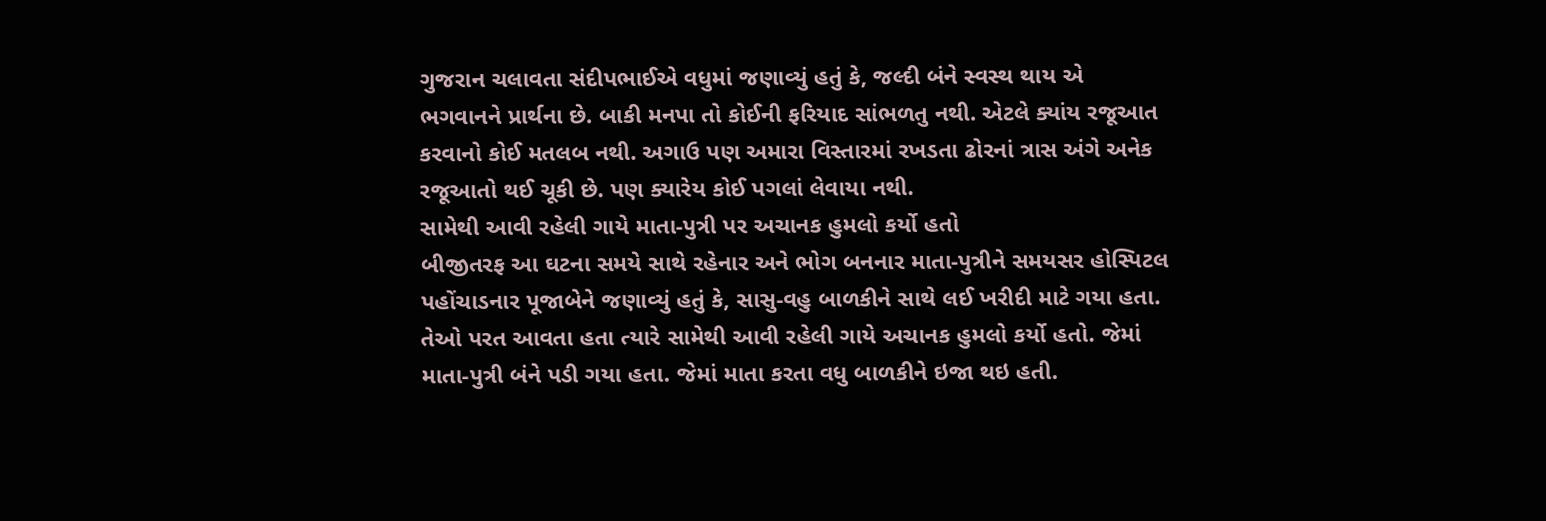ગુજરાન ચલાવતા સંદીપભાઈએ વધુમાં જણાવ્યું હતું કે, જલ્દી બંને સ્વસ્થ થાય એ ભગવાનને પ્રાર્થના છે. બાકી મનપા તો કોઈની ફરિયાદ સાંભળતુ નથી. એટલે ક્યાંય રજૂઆત કરવાનો કોઈ મતલબ નથી. અગાઉ પણ અમારા વિસ્તારમાં રખડતા ઢોરનાં ત્રાસ અંગે અનેક રજૂઆતો થઈ ચૂકી છે. પણ ક્યારેય કોઈ પગલાં લેવાયા નથી.
સામેથી આવી રહેલી ગાયે માતા-પુત્રી પર અચાનક હુમલો કર્યો હતો
બીજીતરફ આ ઘટના સમયે સાથે રહેનાર અને ભોગ બનનાર માતા-પુત્રીને સમયસર હોસ્પિટલ પહોંચાડનાર પૂજાબેને જણાવ્યું હતું કે, સાસુ-વહુ બાળકીને સાથે લઈ ખરીદી માટે ગયા હતા. તેઓ પરત આવતા હતા ત્યારે સામેથી આવી રહેલી ગાયે અચાનક હુમલો કર્યો હતો. જેમાં માતા-પુત્રી બંને પડી ગયા હતા. જેમાં માતા કરતા વધુ બાળકીને ઇજા થઇ હતી.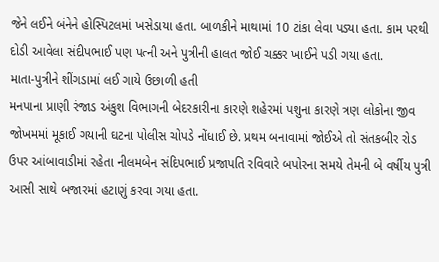જેને લઈને બંનેને હોસ્પિટલમાં ખસેડાયા હતા. બાળકીને માથામાં 10 ટાંકા લેવા પડ્યા હતા. કામ પરથી દોડી આવેલા સંદીપભાઈ પણ પત્ની અને પુત્રીની હાલત જોઈ ચક્કર ખાઈને પડી ગયા હતા.
માતા-પુત્રીને શીંગડામાં લઈ ગાયે ઉછાળી હતી
મનપાના પ્રાણી રંજાડ અંકુશ વિભાગની બેદરકારીના કારણે શહેરમાં પશુના કારણે ત્રણ લોકોના જીવ જોખમમાં મૂકાઈ ગયાની ઘટના પોલીસ ચોપડે નોંધાઈ છે. પ્રથમ બનાવામાં જોઈએ તો સંતકબીર રોડ ઉપર આંબાવાડીમાં રહેતા નીલમબેન સંદિપભાઈ પ્રજાપતિ રવિવારે બપોરના સમયે તેમની બે વર્ષીય પુત્રી આસી સાથે બજારમાં હટાણું કરવા ગયા હતા.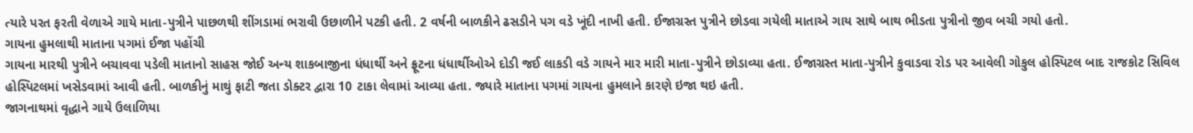ત્યારે પરત ફરતી વેળાએ ગાયે માતા-પુત્રીને પાછળથી શીંગડામાં ભરાવી ઉછાળીને પટકી હતી. 2 વર્ષની બાળકીને ઢસડીને પગ વડે ખૂંદી નાખી હતી. ઈજાગ્રસ્ત પુત્રીને છોડવા ગયેલી માતાએ ગાય સાથે બાથ ભીડતા પુત્રીનો જીવ બચી ગયો હતો.
ગાયના હુમલાથી માતાના પગમાં ઈજા પહોંચી
ગાયના મારથી પુત્રીને બચાવવા પડેલી માતાનો સાહસ જોઈ અન્ય શાકબાજીના ધંધાર્થી અને ફ્રૂટના ધંધાર્થીઓએ દોડી જઈ લાકડી વડે ગાયને માર મારી માતા-પુત્રીને છોડાવ્યા હતા. ઈજાગ્રસ્ત માતા-પુત્રીને કુવાડવા રોડ પર આવેલી ગોકુલ હોસ્પિટલ બાદ રાજકોટ સિવિલ હોસ્પિટલમાં ખસેડવામાં આવી હતી. બાળકીનું માથું ફાટી જતા ડોક્ટર દ્વારા 10 ટાકા લેવામાં આવ્યા હતા. જ્યારે માતાના પગમાં ગાયના હુમલાને કારણે ઇજા થઇ હતી.
જાગનાથમાં વૃદ્ધાને ગાયે ઉલાળિયા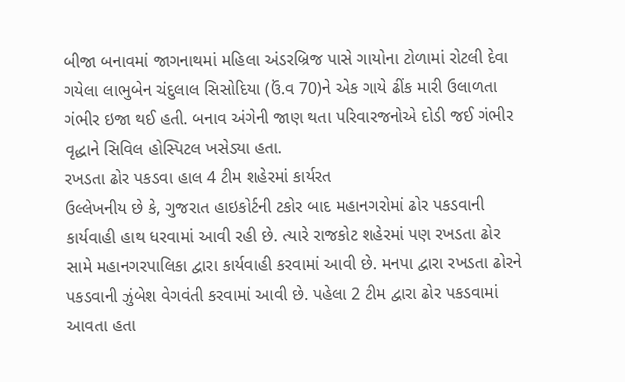બીજા બનાવમાં જાગનાથમાં મહિલા અંડરબ્રિજ પાસે ગાયોના ટોળામાં રોટલી દેવા ગયેલા લાભુબેન ચંદુલાલ સિસોદિયા (ઉં.વ 70)ને એક ગાયે ઢીંક મારી ઉલાળતા ગંભીર ઇજા થઈ હતી. બનાવ અંગેની જાણ થતા પરિવારજનોએ દોડી જઈ ગંભીર વૃદ્ધાને સિવિલ હોસ્પિટલ ખસેડ્યા હતા.
રખડતા ઢોર પકડવા હાલ 4 ટીમ શહેરમાં કાર્યરત
ઉલ્લેખનીય છે કે, ગુજરાત હાઇકોર્ટની ટકોર બાદ મહાનગરોમાં ઢોર પકડવાની કાર્યવાહી હાથ ધરવામાં આવી રહી છે. ત્યારે રાજકોટ શહેરમાં પણ રખડતા ઢોર સામે મહાનગરપાલિકા દ્વારા કાર્યવાહી કરવામાં આવી છે. મનપા દ્વારા રખડતા ઢોરને પકડવાની ઝુંબેશ વેગવંતી કરવામાં આવી છે. પહેલા 2 ટીમ દ્વારા ઢોર પકડવામાં આવતા હતા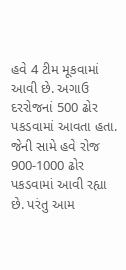હવે 4 ટીમ મૂકવામાં આવી છે. અગાઉ દરરોજનાં 500 ઢોર પકડવામાં આવતા હતા. જેની સામે હવે રોજ 900-1000 ઢોર પકડવામાં આવી રહ્યા છે. પરંતુ આમ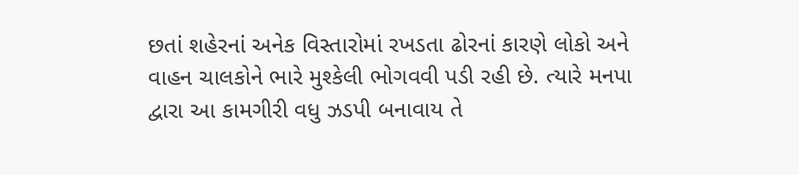છતાં શહેરનાં અનેક વિસ્તારોમાં રખડતા ઢોરનાં કારણે લોકો અને વાહન ચાલકોને ભારે મુશ્કેલી ભોગવવી પડી રહી છે. ત્યારે મનપા દ્વારા આ કામગીરી વધુ ઝડપી બનાવાય તે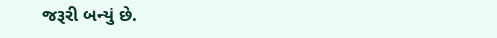જરૂરી બન્યું છે.